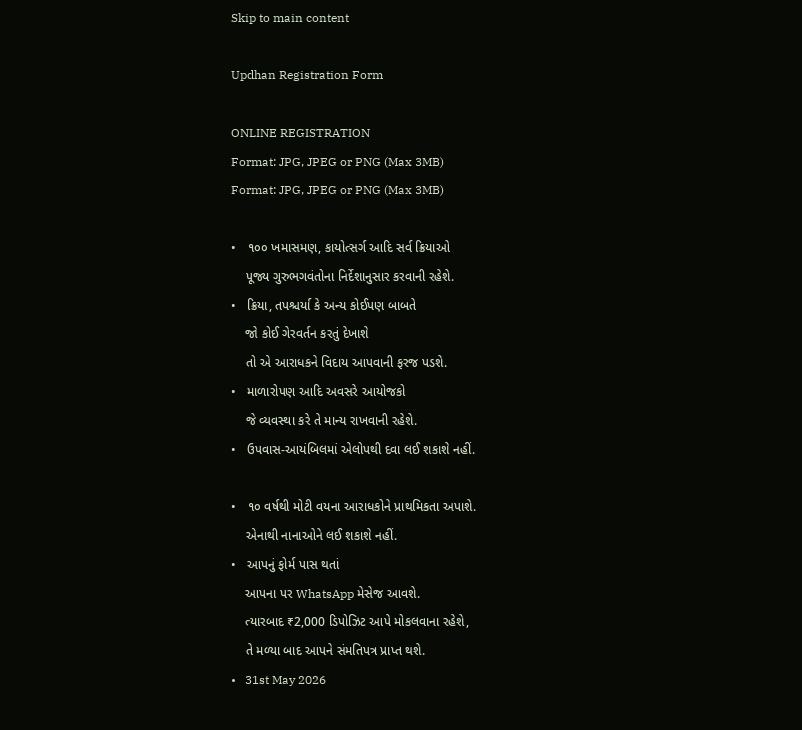Skip to main content

Updhan Registration Form

ONLINE REGISTRATION
Format: JPG, JPEG or PNG (Max 3MB)
Format: JPG, JPEG or PNG (Max 3MB)

•   ૧૦૦ ખમાસમણ, કાયોત્સર્ગ આદિ સર્વ ક્રિયાઓ
    પૂજ્ય ગુરુભગવંતોના નિર્દેશાનુસાર કરવાની રહેશે.
•   ક્રિયા, તપશ્ચર્યા કે અન્ય કોઈપણ બાબતે
    જો કોઈ ગેરવર્તન કરતું દેખાશે
    તો એ આરાધકને વિદાય આપવાની ફરજ પડશે.
•   માળારોપણ આદિ અવસરે આયોજકો
    જે વ્યવસ્થા કરે તે માન્ય રાખવાની રહેશે.
•   ઉપવાસ-આયંબિલમાં એલોપથી દવા લઈ શકાશે નહીં.

•   ૧૦ વર્ષથી મોટી વયના આરાધકોને પ્રાથમિકતા અપાશે.
    એનાથી નાનાઓને લઈ શકાશે નહીં.
•   આપનું ફોર્મ પાસ થતાં
    આપના પર WhatsApp મેસેજ આવશે.
    ત્યારબાદ ₹2,000 ડિપોઝિટ આપે મોકલવાના રહેશે,
    તે મળ્યા બાદ આપને સંમતિપત્ર પ્રાપ્ત થશે.
•   31st May 2026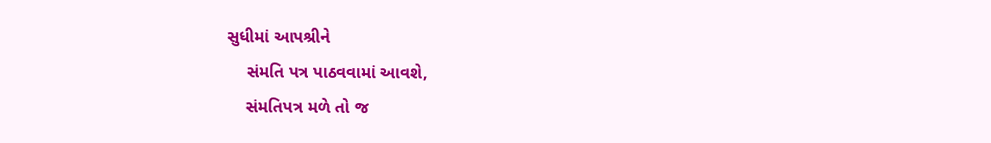સુધીમાં આપશ્રીને
    સંમતિ પત્ર પાઠવવામાં આવશે,
    સંમતિપત્ર મળે તો જ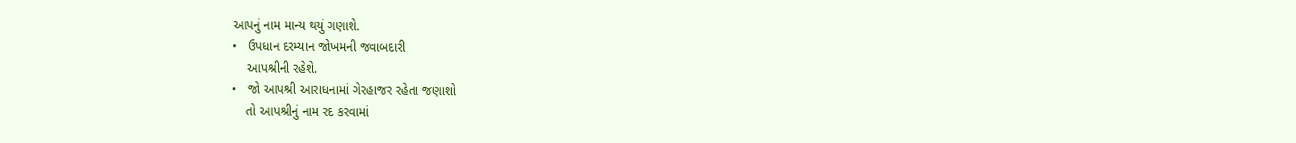આપનું નામ માન્ય થયું ગણાશે.
•   ઉપધાન દરમ્યાન જોખમની જવાબદારી
    આપશ્રીની રહેશે.
•   જો આપશ્રી આરાધનામાં ગેરહાજર રહેતા જણાશો
    તો આપશ્રીનું નામ રદ કરવામાં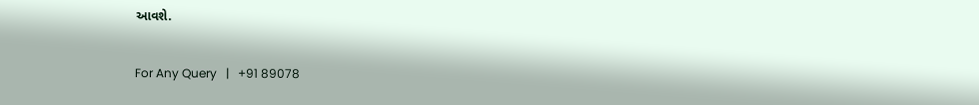આવશે.

For Any Query   |   +91 89078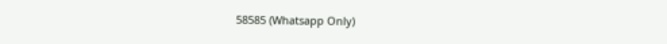58585 (Whatsapp Only)